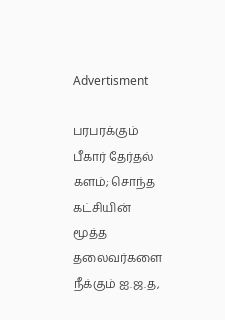Advertisment

பரபரக்கும் பீகார் தேர்தல் களம்; சொந்த கட்சியின் மூத்த தலைவர்களை நீக்கும் ஐ.ஜ.த,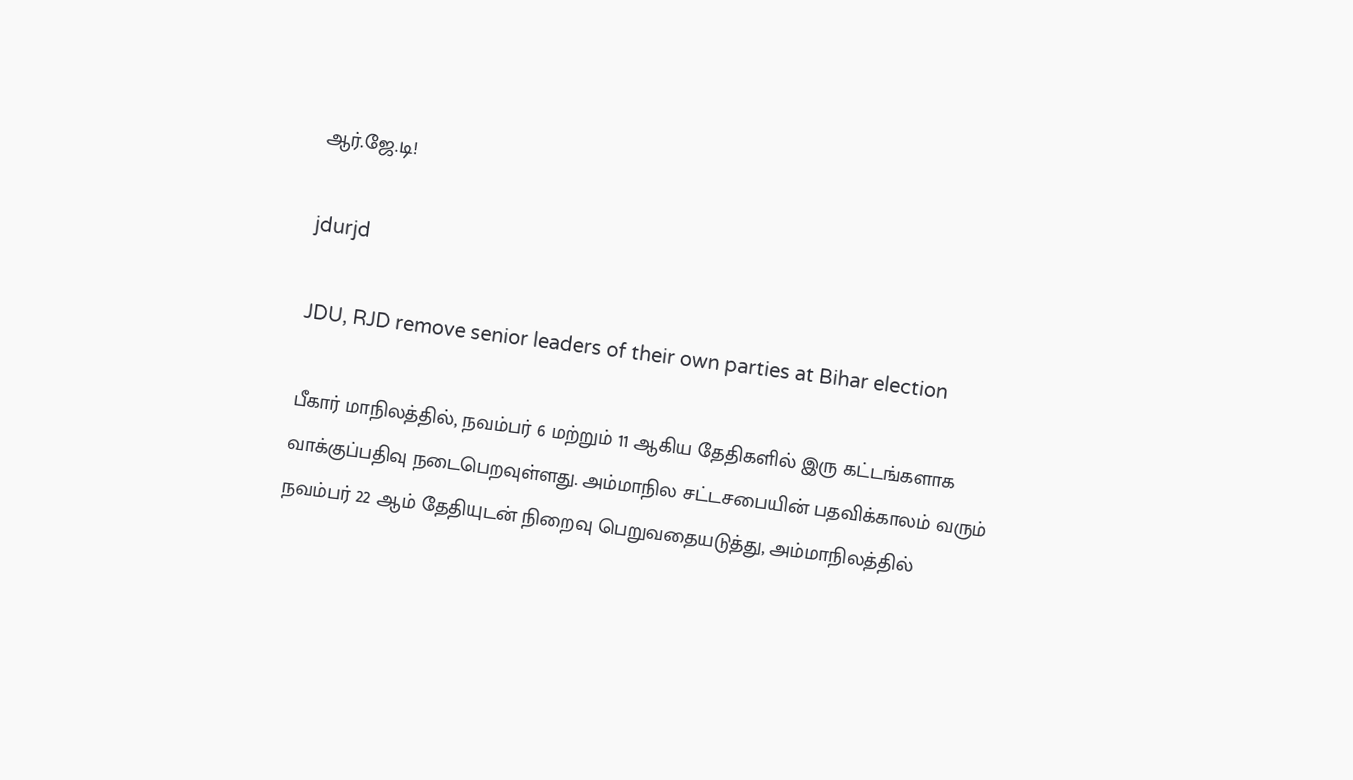ஆர்.ஜே.டி!

jdurjd

JDU, RJD remove senior leaders of their own parties at Bihar election

பீகார் மாநிலத்தில், நவம்பர் 6 மற்றும் 11 ஆகிய தேதிகளில் இரு கட்டங்களாக வாக்குப்பதிவு நடைபெறவுள்ளது. அம்மாநில சட்டசபையின் பதவிக்காலம் வரும் நவம்பர் 22 ஆம் தேதியுடன் நிறைவு பெறுவதையடுத்து, அம்மாநிலத்தில்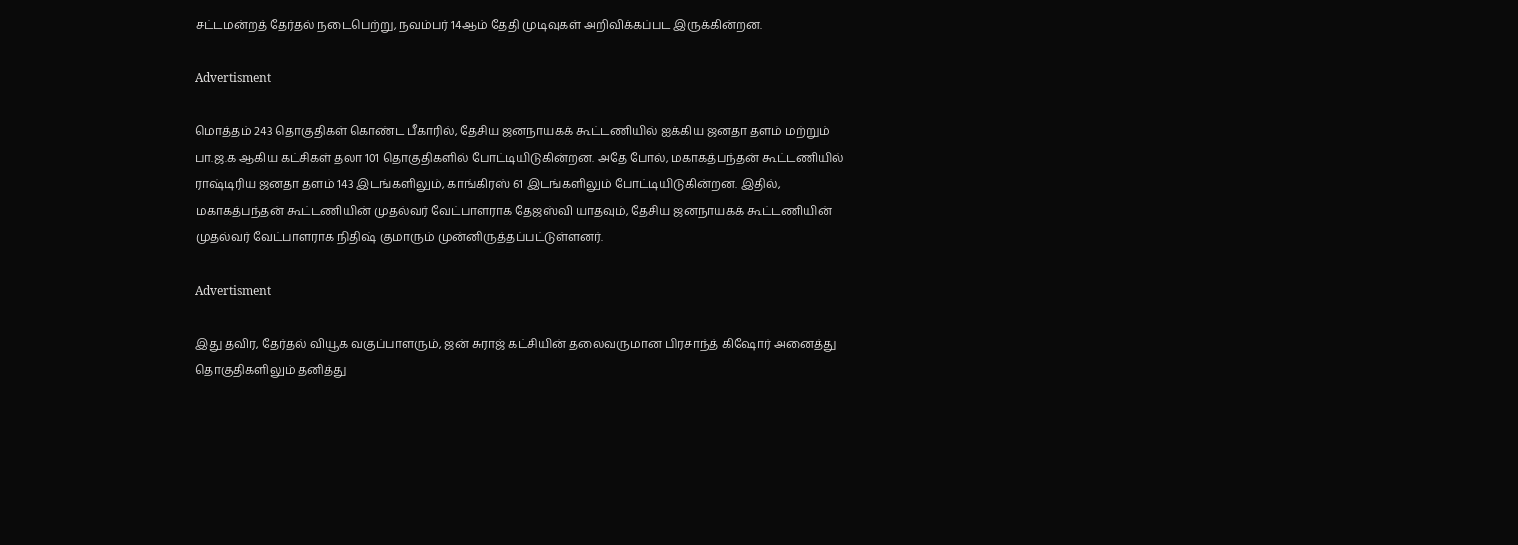சட்டமன்றத் தேர்தல் நடைபெற்று, நவம்பர் 14ஆம் தேதி முடிவுகள் அறிவிக்கப்பட இருக்கின்றன.

Advertisment

மொத்தம் 243 தொகுதிகள் கொண்ட பீகாரில், தேசிய ஜனநாயகக் கூட்டணியில் ஐக்கிய ஜனதா தளம் மற்றும் பா.ஜ.க ஆகிய கட்சிகள் தலா 101 தொகுதிகளில் போட்டியிடுகின்றன. அதே போல், மகாகத்பந்தன் கூட்டணியில் ராஷ்டிரிய ஜனதா தளம் 143 இடங்களிலும், காங்கிரஸ் 61 இடங்களிலும் போட்டியிடுகின்றன. இதில், மகாகத்பந்தன் கூட்டணியின் முதல்வர் வேட்பாளராக தேஜஸ்வி யாதவும், தேசிய ஜனநாயகக் கூட்டணியின் முதல்வர் வேட்பாளராக நிதிஷ் குமாரும் முன்னிருத்தப்பட்டுள்ளனர்.

Advertisment

இது தவிர, தேர்தல் வியூக வகுப்பாளரும், ஜன் சுராஜ் கட்சியின் தலைவருமான பிரசாந்த் கிஷோர் அனைத்து தொகுதிகளிலும் தனித்து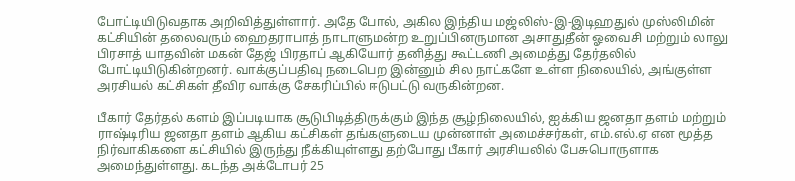போட்டியிடுவதாக அறிவித்துள்ளார். அதே போல், அகில இந்திய மஜ்லிஸ்-இ-இடிஹதுல் முஸ்லிமின் கட்சியின் தலைவரும் ஹைதராபாத் நாடாளுமன்ற உறுப்பினருமான அசாதுதீன் ஓவைசி மற்றும் லாலு பிரசாத் யாதவின் மகன் தேஜ் பிரதாப் ஆகியோர் தனித்து கூட்டணி அமைத்து தேர்தலில் போட்டியிடுகின்றனர். வாக்குப்பதிவு நடைபெற இன்னும் சில நாட்களே உள்ள நிலையில், அங்குள்ள அரசியல் கட்சிகள் தீவிர வாக்கு சேகரிப்பில் ஈடுபட்டு வருகின்றன.

பீகார் தேர்தல் களம் இப்படியாக சூடுபிடித்திருக்கும் இந்த சூழ்நிலையில், ஐக்கிய ஜனதா தளம் மற்றும் ராஷ்டிரிய ஜனதா தளம் ஆகிய கட்சிகள் தங்களுடைய முன்னாள் அமைச்சர்கள், எம்.எல்.ஏ என மூத்த நிர்வாகிகளை கட்சியில் இருந்து நீக்கியுள்ளது தற்போது பீகார் அரசியலில் பேசுபொருளாக அமைந்துள்ளது. கடந்த அக்டோபர் 25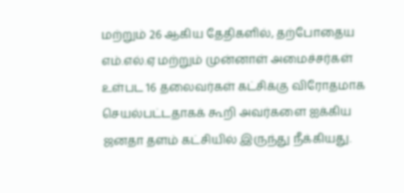மற்றும் 26 ஆகிய தேதிகளில், தற்போதைய எம்.எல்.ஏ மற்றும் முன்னாள் அமைச்சர்கள் உள்பட 16 தலைவர்கள் கட்சிக்கு விரோதமாக செயல்பட்டதாகக் கூறி அவர்களை ஐக்கிய ஜனதா தளம் கட்சியில் இருந்து நீக்கியது.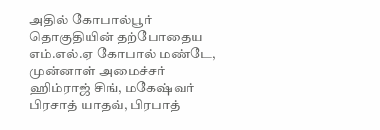அதில் கோபால்பூர் தொகுதியின் தற்போதைய எம்.எல்.ஏ கோபால் மண்டே, முன்னாள் அமைச்சர் ஹிம்ராஜ் சிங், மகேஷ்வர் பிரசாத் யாதவ், பிரபாத்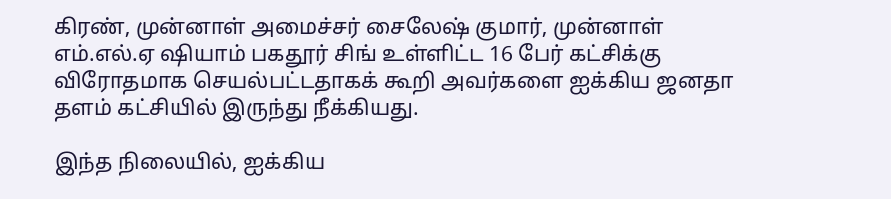கிரண், முன்னாள் அமைச்சர் சைலேஷ் குமார், முன்னாள் எம்.எல்.ஏ ஷியாம் பகதூர் சிங் உள்ளிட்ட 16 பேர் கட்சிக்கு விரோதமாக செயல்பட்டதாகக் கூறி அவர்களை ஐக்கிய ஜனதா தளம் கட்சியில் இருந்து நீக்கியது.

இந்த நிலையில், ஐக்கிய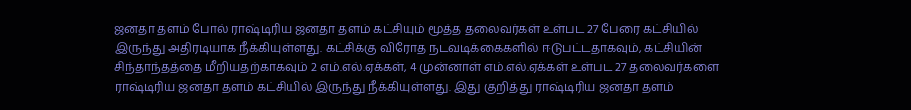ஜனதா தளம் போல் ராஷ்டிரிய ஜனதா தளம் கட்சியும் மூத்த தலைவர்கள் உள்பட 27 பேரை கட்சியில் இருந்து அதிரடியாக நீக்கியுள்ளது. கட்சிக்கு விரோத நடவடிக்கைகளில் ஈடுபட்டதாகவும், கட்சியின் சிந்தாந்தத்தை மீறியதற்காகவும் 2 எம்.எல்.ஏக்கள், 4 முன்னாள் எம்.எல்.ஏக்கள் உள்பட 27 தலைவர்களை ராஷ்டிரிய ஜனதா தளம் கட்சியில் இருந்து நீக்கியுள்ளது. இது குறித்து ராஷ்டிரிய ஜனதா தளம்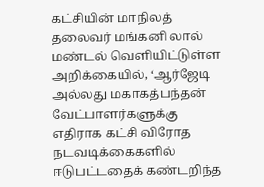கட்சியின் மாநிலத் தலைவர் மங்கனி லால் மண்டல் வெளியிட்டுள்ள அறிக்கையில், ‘ஆர்ஜேடி அல்லது மகாகத்பந்தன் வேட்பாளர்களுக்கு எதிராக கட்சி விரோத நடவடிக்கைகளில் ஈடுபட்டதைக் கண்டறிந்த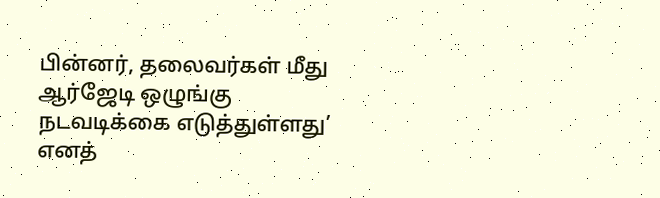பின்னர், தலைவர்கள் மீது ஆர்ஜேடி ஒழுங்கு நடவடிக்கை எடுத்துள்ளது’ எனத்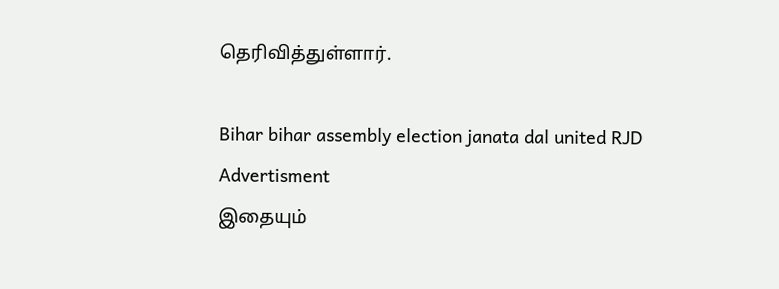தெரிவித்துள்ளார்.

Bihar bihar assembly election janata dal united RJD
Advertisment
இதையும்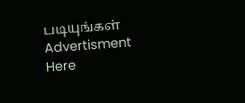படியுங்கள்
Advertisment
Here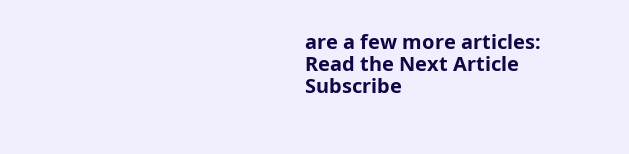are a few more articles:
Read the Next Article
Subscribe